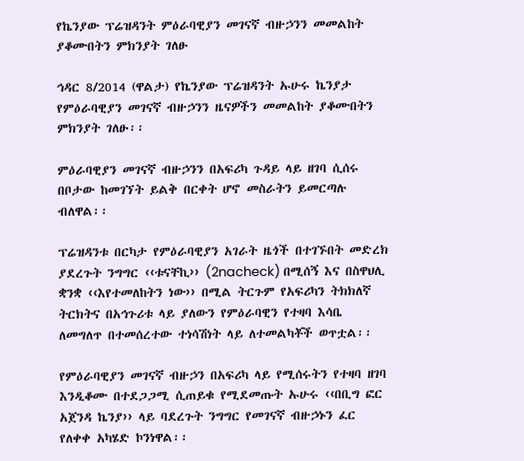የኬንያው ፕሬዝዳንት ምዕራባዊያን መገናኛ ብዙኃንን መመልከት ያቆሙበትን ምክንያት ገለፁ

ኅዳር 8/2014 (ዋልታ) የኬንያው ፕሬዝዳንት ኡሁሩ ኬንያታ የምዕራባዊያን መገናኛ ብዙኃንን ዜናዎችን መመልከት ያቆሙበትን ምክንያት ገለፁ፡፡

ምዕራባዊያን መገናኛ ብዙኃንን በአፍሪካ ጉዳይ ላይ ዘገባ ሲሰሩ በቦታው ከመገኘት ይልቅ በርቀት ሆኖ መስራትን ይመርጣሉ ብለዋል፡፡

ፕሬዝዳንቱ በርካታ የምዕራባዊያን አገራት ዜጎች በተገኙበት መድረክ ያደረጉት ንግግር ‹‹ቱናቸኪ›› (2nacheck) በሚሰኝ እና በስዋህሊ ቋንቋ ‹‹እየተመለከትን ነው›› በሚል ትርጉም የአፍሪካን ትክክለኛ ትርክትና በአኅጉሪቱ ላይ ያለውን የምዕራባዊን የተዛባ እሳቤ ለመግለጥ በተመሰረተው ተነሳሽነት ላይ ለተመልካቾች ወጥቷል፡፡

የምዕራባዊያን መገናኛ ብዙኃን በአፍሪካ ላይ የሚሰሩትን የተዛባ ዘገባ እንዲቆሙ በተደጋጋሚ ሲጠይቁ የሚደመጡት ኡሁሩ ‹‹በቢግ ፎር አጀንዳ ኬንያ›› ላይ ባደረጉት ንግግር የመገናኛ ብዙኃኑን ፈር የለቀቀ አካሄድ ኮንነዋል፡፡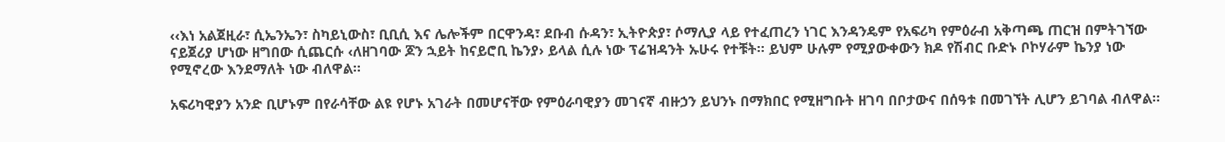‹‹እነ አልጀዚራ፣ ሲኤንኤን፣ ስካይኒውስ፣ ቢቢሲ እና ሌሎችም በርዋንዳ፣ ደቡብ ሱዳን፣ ኢትዮጵያ፣ ሶማሊያ ላይ የተፈጠረን ነገር እንዳንዴም የአፍሪካ የምዕራብ አቅጣጫ ጠርዝ በምትገኘው ናይጀሪያ ሆነው ዘግበው ሲጨርሱ ‹ለዘገባው ጆን ኋይት ከናይሮቢ ኬንያ› ይላል ሲሉ ነው ፕሬዝዳንት ኡሁሩ የተቹት፡፡ ይህም ሁሉም የሚያውቀውን ክዶ የሽብር ቡድኑ ቦኮሃራም ኬንያ ነው የሚኖረው እንደማለት ነው ብለዋል፡፡

አፍሪካዊያን አንድ ቢሆኑም በየራሳቸው ልዩ የሆኑ አገራት በመሆናቸው የምዕራባዊያን መገናኛ ብዙኃን ይህንኑ በማክበር የሚዘግቡት ዘገባ በቦታውና በሰዓቱ በመገኘት ሊሆን ይገባል ብለዋል፡፡